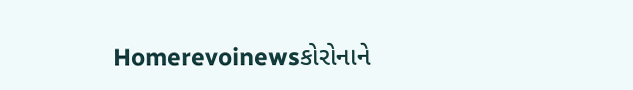Homerevoinewsકોરોનાને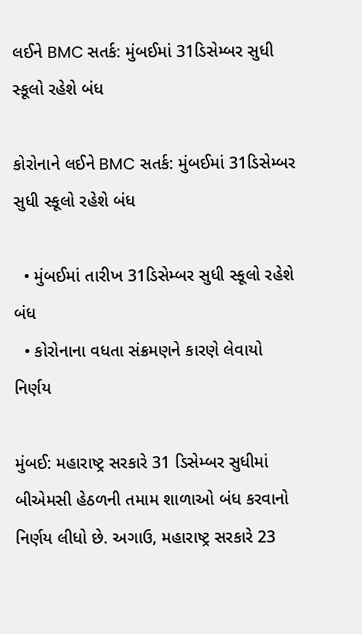લઈને BMC સતર્ક: મુંબઈમાં 31ડિસેમ્બર સુધી સ્કૂલો રહેશે બંધ

કોરોનાને લઈને BMC સતર્ક: મુંબઈમાં 31ડિસેમ્બર સુધી સ્કૂલો રહેશે બંધ

  • મુંબઈમાં તારીખ 31ડિસેમ્બર સુધી સ્કૂલો રહેશે બંધ
  • કોરોનાના વધતા સંક્રમણને કારણે લેવાયો નિર્ણય

મુંબઈ: મહારાષ્ટ્ર સરકારે 31 ડિસેમ્બર સુધીમાં બીએમસી હેઠળની તમામ શાળાઓ બંધ કરવાનો નિર્ણય લીધો છે. અગાઉ, મહારાષ્ટ્ર સરકારે 23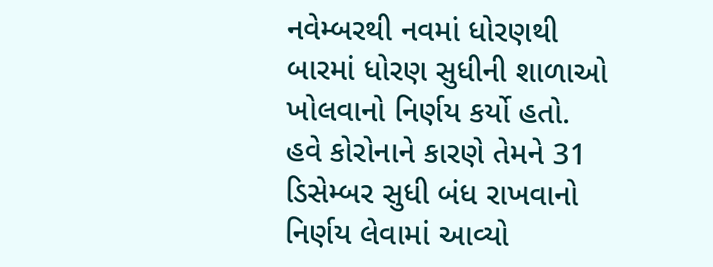નવેમ્બરથી નવમાં ધોરણથી બારમાં ધોરણ સુધીની શાળાઓ ખોલવાનો નિર્ણય કર્યો હતો. હવે કોરોનાને કારણે તેમને 31 ડિસેમ્બર સુધી બંધ રાખવાનો નિર્ણય લેવામાં આવ્યો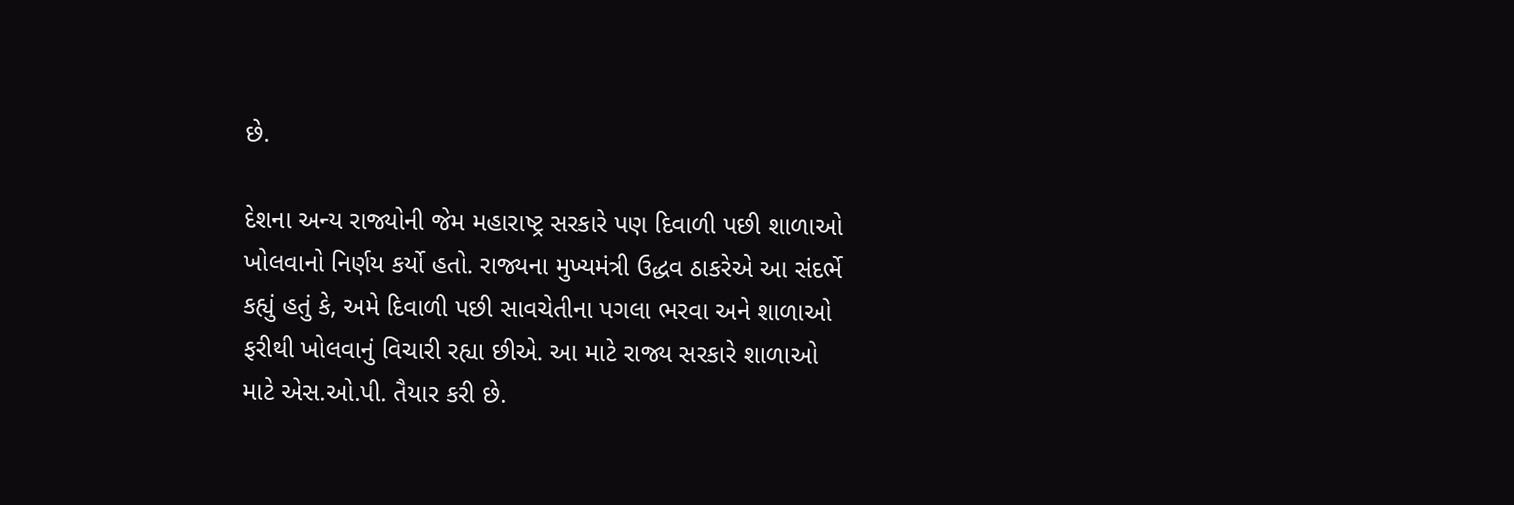છે.

દેશના અન્ય રાજ્યોની જેમ મહારાષ્ટ્ર સરકારે પણ દિવાળી પછી શાળાઓ ખોલવાનો નિર્ણય કર્યો હતો. રાજ્યના મુખ્યમંત્રી ઉદ્ધવ ઠાકરેએ આ સંદર્ભે કહ્યું હતું કે, અમે દિવાળી પછી સાવચેતીના પગલા ભરવા અને શાળાઓ ફરીથી ખોલવાનું વિચારી રહ્યા છીએ. આ માટે રાજ્ય સરકારે શાળાઓ માટે એસ.ઓ.પી. તૈયાર કરી છે.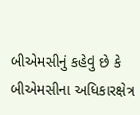બીએમસીનું કહેવું છે કે બીએમસીના અધિકારક્ષેત્ર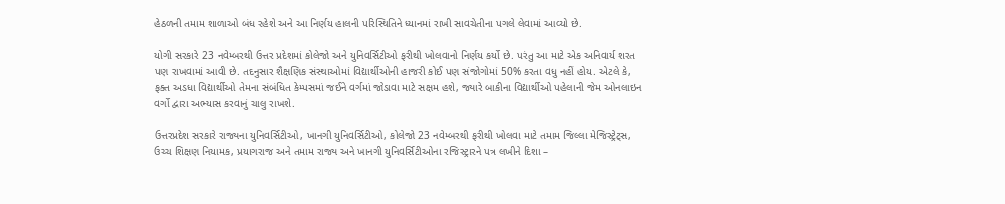હેઠળની તમામ શાળાઓ બંધ રહેશે અને આ નિર્ણય હાલની પરિસ્થિતિને ધ્યાનમાં રાખી સાવચેતીના પગલે લેવામાં આવ્યો છે.

યોગી સરકારે 23 નવેમ્બરથી ઉત્તર પ્રદેશમાં કોલેજો અને યુનિવર્સિટીઓ ફરીથી ખોલવાનો નિર્ણય કર્યો છે. પરંતુ આ માટે એક અનિવાર્ય શરત પણ રાખવામાં આવી છે. તદનુસાર શૈક્ષણિક સંસ્થાઓમાં વિદ્યાર્થીઓની હાજરી કોઈ પણ સંજોગોમાં 50% કરતા વધુ નહીં હોય. એટલે કે, ફક્ત અડધા વિદ્યાર્થીઓ તેમના સંબંધિત કેમ્પસમાં જઈને વર્ગમાં જોડાવા માટે સક્ષમ હશે, જ્યારે બાકીના વિદ્યાર્થીઓ પહેલાની જેમ ઓનલાઇન વર્ગો દ્વારા અભ્યાસ કરવાનું ચાલુ રાખશે.

ઉત્તરપ્રદેશ સરકારે રાજ્યના યુનિવર્સિટીઓ, ખાનગી યુનિવર્સિટીઓ, કોલેજો 23 નવેમ્બરથી ફરીથી ખોલવા માટે તમામ જિલ્લા મેજિસ્ટ્રેટ્સ, ઉચ્ચ શિક્ષણ નિયામક, પ્રયાગરાજ અને તમામ રાજ્ય અને ખાનગી યુનિવર્સિટીઓના રજિસ્ટ્રારને પત્ર લખીને દિશા –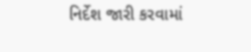નિર્દેશ જારી કરવામાં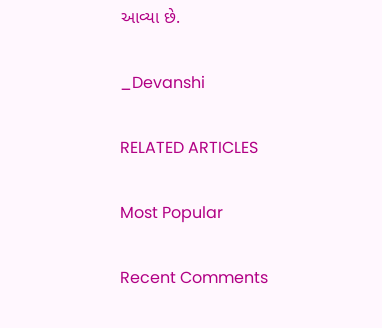આવ્યા છે.

_Devanshi

RELATED ARTICLES

Most Popular

Recent Comments